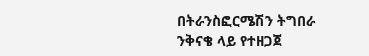በትራንስፎርሜሽን ትግበራ ንቅናቄ ላይ የተዘጋጀ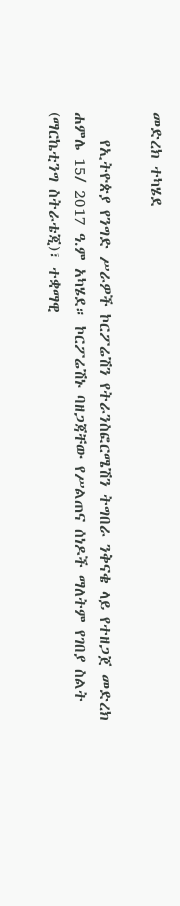መድረክ ተካሄደ

    የኢትዮጵያ የንግድ ሥራዎች ኮርፖሬሽን የትራንስፎርሜሽን ትግበራ ንቅናቄ ላይ የተዘጋጀ መድረክ ሐምሌ 15/ 2017 ዓ.ም አካሄደ። ኮርፖሬሽኑ ባዘጋጃቸው የሥልጠና ሰነዶች ማለትም የገበያ ስልት (ማርኬቲንግ ስትራቴጂ)፣ ተቋማዊ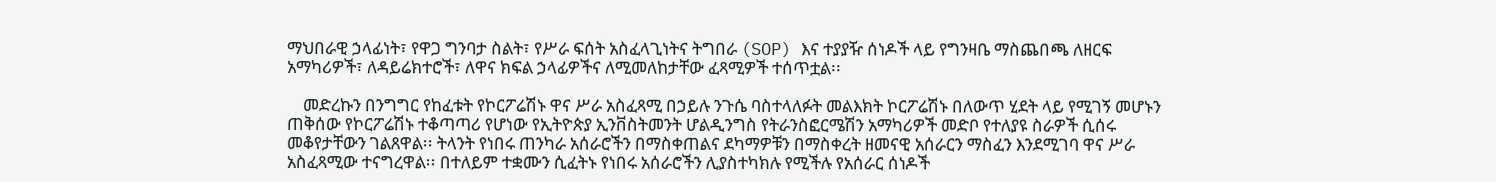ማህበራዊ ኃላፊነት፣ የዋጋ ግንባታ ስልት፣ የሥራ ፍሰት አስፈላጊነትና ትግበራ (SOP) እና ተያያዥ ሰነዶች ላይ የግንዛቤ ማስጨበጫ ለዘርፍ አማካሪዎች፣ ለዳይሬክተሮች፣ ለዋና ክፍል ኃላፊዎችና ለሚመለከታቸው ፈጻሚዎች ተሰጥቷል፡፡

    መድረኩን በንግግር የከፈቱት የኮርፖሬሽኑ ዋና ሥራ አስፈጻሚ በኃይሉ ንጉሴ ባስተላለፉት መልእክት ኮርፖሬሽኑ በለውጥ ሂደት ላይ የሚገኝ መሆኑን ጠቅሰው የኮርፖሬሽኑ ተቆጣጣሪ የሆነው የኢትዮጵያ ኢንቨስትመንት ሆልዲንግስ የትራንስፎርሜሽን አማካሪዎች መድቦ የተለያዩ ስራዎች ሲሰሩ መቆየታቸውን ገልጸዋል፡፡ ትላንት የነበሩ ጠንካራ አሰራሮችን በማስቀጠልና ደካማዎቹን በማስቀረት ዘመናዊ አሰራርን ማስፈን እንደሚገባ ዋና ሥራ አስፈጻሚው ተናግረዋል፡፡ በተለይም ተቋሙን ሲፈትኑ የነበሩ አሰራሮችን ሊያስተካክሉ የሚችሉ የአሰራር ሰነዶች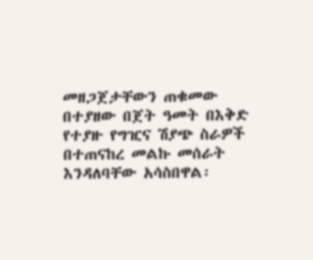መዘጋጀታቸውን ጠቁመው በተያዘው በጀት ዓመት በእቅድ የተያዙ የግዢና ሽያጭ ስራዎች በተጠናከረ መልኩ መሰራት እንዳለባቸው አሳስበዋል፡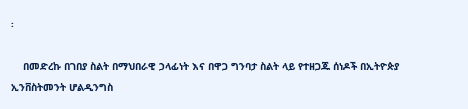፡

    በመድረኩ በገበያ ስልት በማህበራዊ ኃላፊነት እና በዋጋ ግንባታ ስልት ላይ የተዘጋጁ ሰነዶች በኢትዮጵያ ኢንቨስትመንት ሆልዲንግስ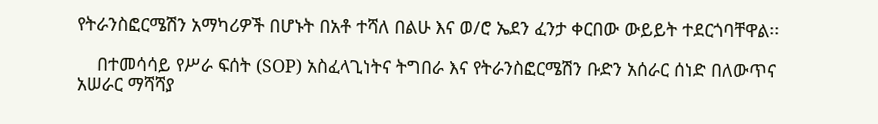የትራንስፎርሜሽን አማካሪዎች በሆኑት በአቶ ተሻለ በልሁ እና ወ/ሮ ኤደን ፈንታ ቀርበው ውይይት ተደርጎባቸዋል፡፡

    በተመሳሳይ የሥራ ፍሰት (SOP) አስፈላጊነትና ትግበራ እና የትራንስፎርሜሽን ቡድን አሰራር ሰነድ በለውጥና አሠራር ማሻሻያ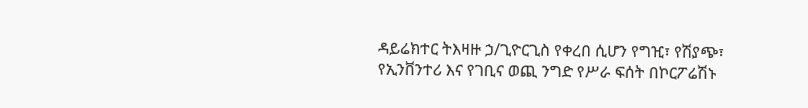ዳይሬክተር ትእዛዙ ኃ/ጊዮርጊስ የቀረበ ሲሆን የግዢ፣ የሽያጭ፣ የኢንቨንተሪ እና የገቢና ወጪ ንግድ የሥራ ፍሰት በኮርፖሬሽኑ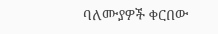ባለሙያዎች ቀርበው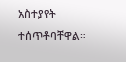አስተያየት ተሰጥቶባቸዋል።